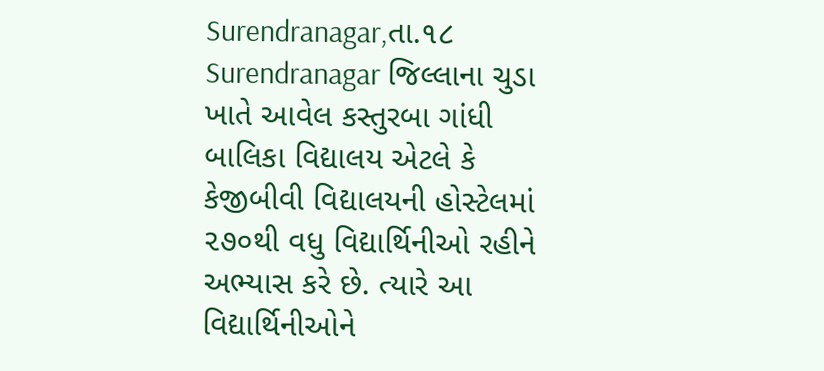Surendranagar,તા.૧૮
Surendranagar જિલ્લાના ચુડા ખાતે આવેલ કસ્તુરબા ગાંધી બાલિકા વિદ્યાલય એટલે કે કેજીબીવી વિદ્યાલયની હોસ્ટેલમાં ૨૭૦થી વધુ વિદ્યાર્થિનીઓ રહીને અભ્યાસ કરે છે. ત્યારે આ વિદ્યાર્થિનીઓને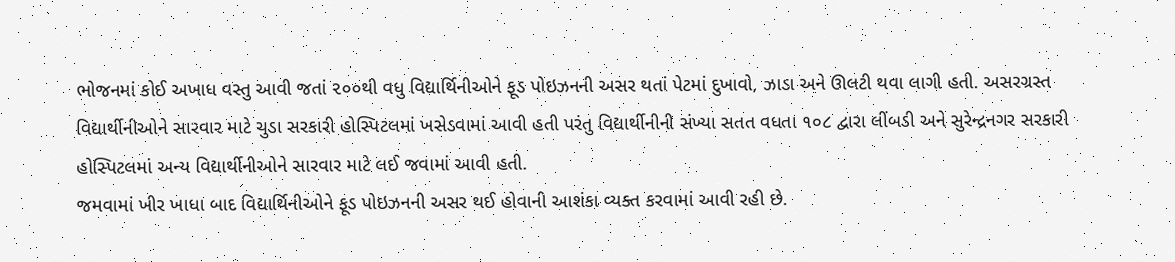ભોજનમાં કોઈ અખાધ વસ્તુ આવી જતાં ૨૦૦થી વધુ વિદ્યાર્થિનીઓને ફૂડ પોઇઝનની અસર થતાં પેટમાં દુખાવો, ઝાડા અને ઊલટી થવા લાગી હતી. અસરગ્રસ્ત વિદ્યાર્થીનીઓને સારવાર માટે ચુડા સરકારી હોસ્પિટલમાં ખસેડવામાં આવી હતી પરંતુ વિદ્યાર્થીનીની સંખ્યા સતત વધતા ૧૦૮ દ્વારા લીંબડી અને સુરેન્દ્રનગર સરકારી હોસ્પિટલમાં અન્ય વિદ્યાર્થીનીઓને સારવાર માટે લઈ જવામાં આવી હતી.
જમવામાં ખીર ખાધા બાદ વિદ્યાર્થિનીઓને ફૂડ પોઇઝનની અસર થઈ હોવાની આશંકા વ્યક્ત કરવામાં આવી રહી છે.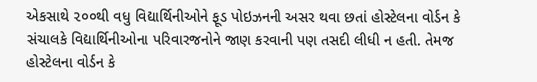એકસાથે ૨૦૦થી વધુ વિદ્યાર્થિનીઓને ફૂડ પોઇઝનની અસર થવા છતાં હોસ્ટેલના વોર્ડન કે સંચાલકે વિદ્યાર્થિનીઓના પરિવારજનોને જાણ કરવાની પણ તસદી લીધી ન હતી. તેમજ હોસ્ટેલના વોર્ડન કે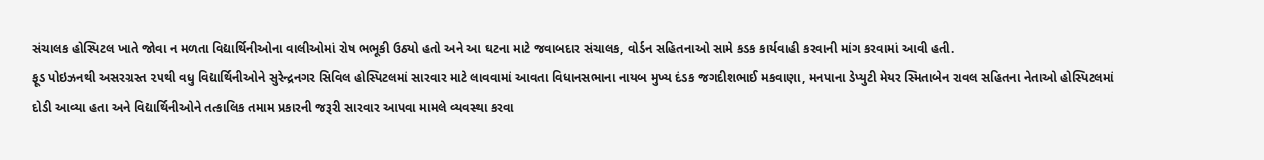સંચાલક હોસ્પિટલ ખાતે જોવા ન મળતા વિદ્યાર્થિનીઓના વાલીઓમાં રોષ ભભૂકી ઉઠ્યો હતો અને આ ઘટના માટે જવાબદાર સંચાલક, વોર્ડન સહિતનાઓ સામે કડક કાર્યવાહી કરવાની માંગ કરવામાં આવી હતી.
ફૂડ પોઇઝનથી અસરગ્રસ્ત ૨૫થી વધુ વિદ્યાર્થિનીઓને સુરેન્દ્રનગર સિવિલ હોસ્પિટલમાં સારવાર માટે લાવવામાં આવતા વિધાનસભાના નાયબ મુખ્ય દંડક જગદીશભાઈ મકવાણા, મનપાના ડેપ્યુટી મેયર સ્મિતાબેન રાવલ સહિતના નેતાઓ હોસ્પિટલમાં દોડી આવ્યા હતા અને વિદ્યાર્થિનીઓને તત્કાલિક તમામ પ્રકારની જરૂરી સારવાર આપવા મામલે વ્યવસ્થા કરવા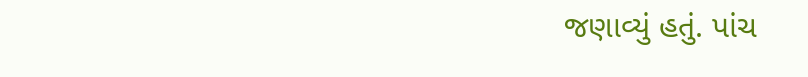જણાવ્યું હતું. પાંચ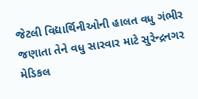જેટલી વિદ્યાર્થિનીઓની હાલત વધુ ગંભીર જણાતા તેને વધુ સારવાર માટે સુરેન્દ્રનગર મેડિકલ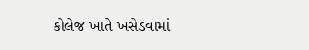કોલેજ ખાતે ખસેડવામાં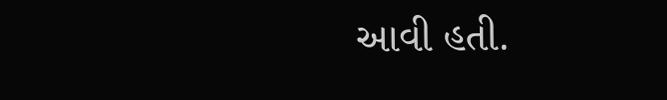આવી હતી.